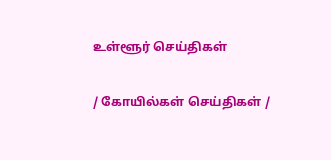உள்ளூர் செய்திகள்

/ கோயில்கள் செய்திகள் /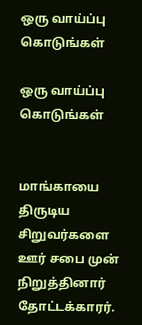ஒரு வாய்ப்பு கொடுங்கள்

ஒரு வாய்ப்பு கொடுங்கள்


மாங்காயை திருடிய சிறுவர்களை ஊர் சபை முன் நிறுத்தினார் தோட்டக்காரர்.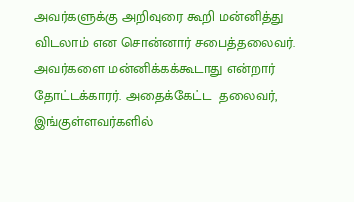அவர்களுக்கு அறிவுரை கூறி மன்னித்து விடலாம் என சொன்னார் சபைத்தலைவர். அவர்களை மன்னிக்கக்கூடாது என்றார் தோட்டக்காரர். அதைக்கேட்ட  தலைவர், இங்குள்ளவர்களில்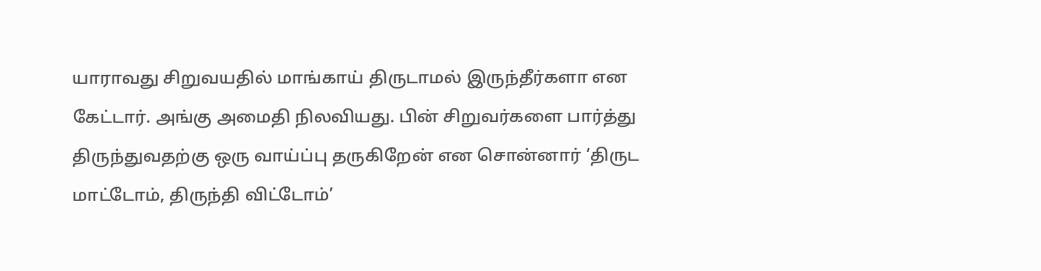யாராவது சிறுவயதில் மாங்காய் திருடாமல் இருந்தீர்களா என கேட்டார். அங்கு அமைதி நிலவியது. பின் சிறுவர்களை பார்த்து திருந்துவதற்கு ஒரு வாய்ப்பு தருகிறேன் என சொன்னார் ‘திருட மாட்டோம், திருந்தி விட்டோம்’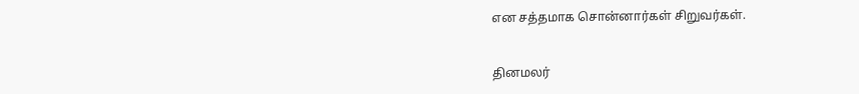என சத்தமாக சொன்னார்கள் சிறுவர்கள்.


தினமலர்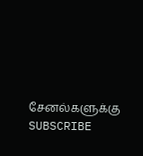சேனல்களுக்கு SUBSCRIBE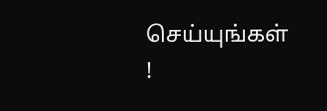செய்யுங்கள் !